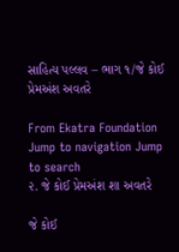સાહિત્ય પલ્લવ – ભાગ ૧/જે કોઈ પ્રેમઅંશ અવતરે

From Ekatra Foundation
Jump to navigation Jump to search
૨. જે કોઈ પ્રેમઅંશ શા અવતરે

જે કોઈ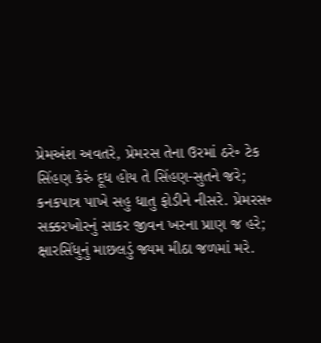પ્રેમઅંશ અવતરે, પ્રેમરસ તેના ઉરમાં ઠરે૰ ટેક
સિંહણ કેરું દૂધ હોય તે સિંહણ-સુતને જરે;
કનકપાત્ર પાખે સહુ ધાતુ ફોડીને નીસરે. પ્રેમરસ૰
સક્કરખોરનું સાકર જીવન ખરના પ્રાણ જ હરે;
ક્ષારસિંધુનું માછલડું જ્યમ મીઠા જળમાં મરે.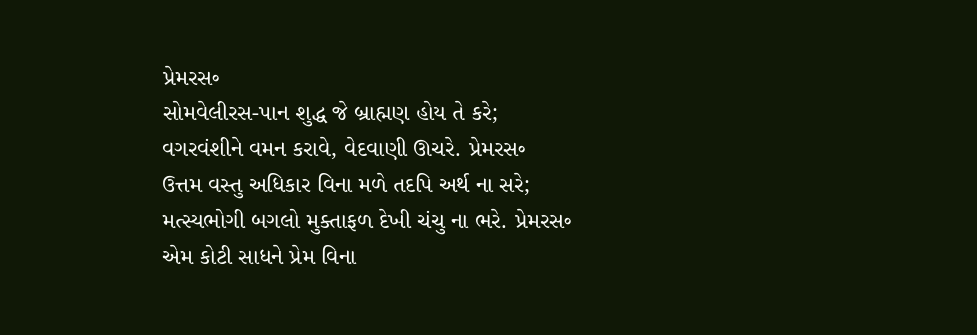પ્રેમરસ૰
સોમવેલીરસ-પાન શુદ્ધ જે બ્રાહ્મણ હોય તે કરે;
વગરવંશીને વમન કરાવે, વેદવાણી ઊચરે. પ્રેમરસ૰
ઉત્તમ વસ્તુ અધિકાર વિના મળે તદપિ અર્થ ના સરે;
મત્સ્યભોગી બગલો મુક્તાફળ દેખી ચંચુ ના ભરે. પ્રેમરસ૰
એમ કોટી સાધને પ્રેમ વિના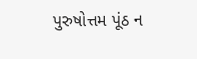પુરુષોત્તમ પૂંઠ ન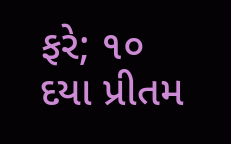ફરે; ૧૦
દયા પ્રીતમ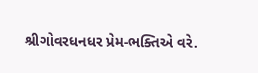શ્રીગોવરધનધર પ્રેમ-ભક્તિએ વરે.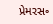પ્રેમરસ૰